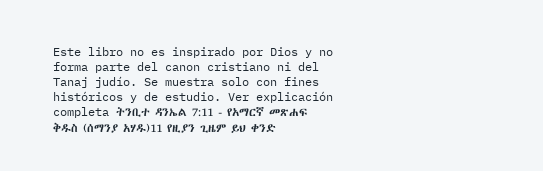Este libro no es inspirado por Dios y no forma parte del canon cristiano ni del Tanaj judío. Se muestra solo con fines históricos y de estudio. Ver explicación completa ትንቢተ ዳንኤል 7:11 - የአማርኛ መጽሐፍ ቅዱስ (ሰማንያ አሃዱ)11 የዚያን ጊዜም ይህ ቀንድ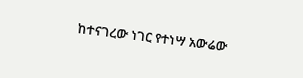ከተናገረው ነገር የተነሣ አውሬው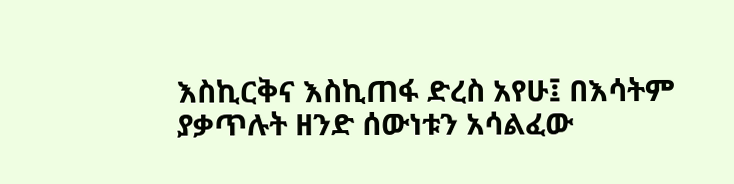እስኪርቅና እስኪጠፋ ድረስ አየሁ፤ በእሳትም ያቃጥሉት ዘንድ ሰውነቱን አሳልፈው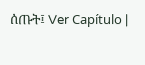ሰጡት፤ Ver Capítulo |